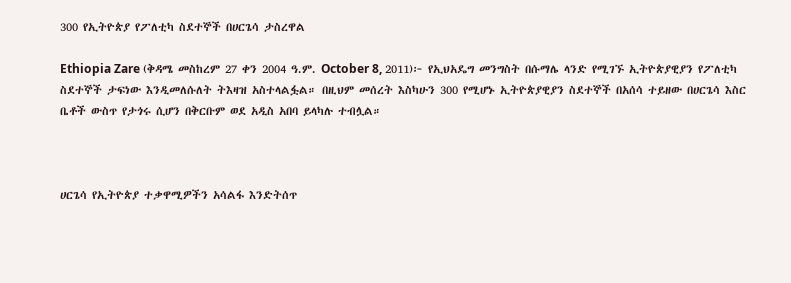300 የኢትዮጵያ የፖለቲካ ስደተኞች በሀርጌሳ ታስረዋል

Ethiopia Zare (ቅዳሜ መስከረም 27 ቀን 2004 ዓ.ም. October 8, 2011)፦ የኢህአዴግ መንግስት በሱማሌ ላንድ የሚገኙ ኢትዮጵያዊያን የፖለቲካ ስደተኞች ታፍነው እንዲመለሱለት ትእዛዝ አስተላልፏል። በዚህም መሰረት እስካሁን 300 የሚሆኑ ኢትዮጵያዊያን ስደተኞች በአሰሳ ተይዘው በሀርጌሳ እስር ቤቶች ውስጥ የታጎሩ ሲሆን በቅርቡም ወደ አዲስ አበባ ይላካሉ ተብሏል።



ሀርጌሳ የኢትዮጵያ ተቃዋሚዎችን አሳልፋ እንድትሰጥ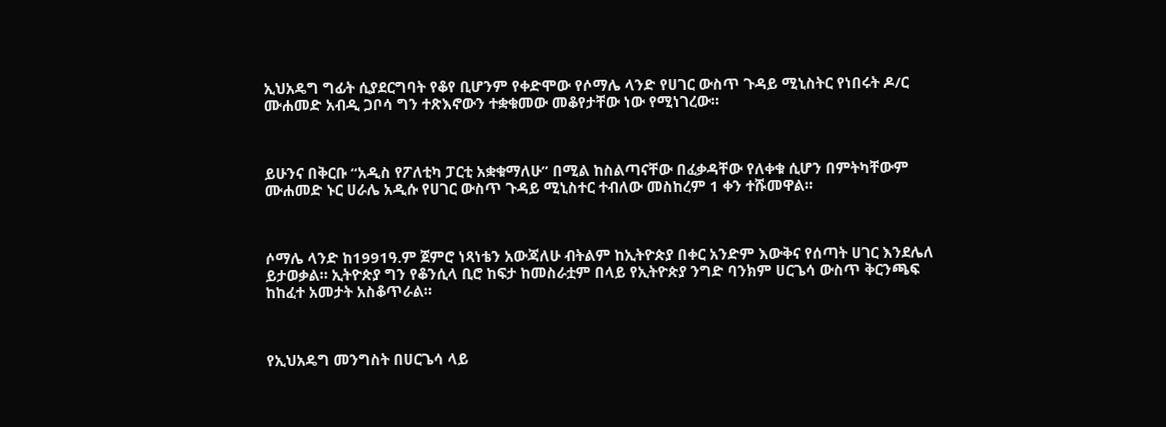ኢህአዴግ ግፊት ሲያደርግባት የቆየ ቢሆንም የቀድሞው የሶማሌ ላንድ የሀገር ውስጥ ጉዳይ ሚኒስትር የነበሩት ዶ/ር ሙሐመድ አብዲ ጋቦሳ ግን ተጽእኖውን ተቋቁመው መቆየታቸው ነው የሚነገረው።



ይሁንና በቅርቡ “አዲስ የፖለቲካ ፓርቲ አቋቁማለሁ” በሚል ከስልጣናቸው በፈቃዳቸው የለቀቁ ሲሆን በምትካቸውም ሙሐመድ ኑር ሀራሌ አዲሱ የሀገር ውስጥ ጉዳይ ሚኒስተር ተብለው መስከረም 1 ቀን ተሹመዋል።



ሶማሌ ላንድ ከ1991ዓ.ም ጀምሮ ነጻነቴን አውጃለሁ ብትልም ከኢትዮጵያ በቀር አንድም እውቅና የሰጣት ሀገር እንደሌለ ይታወቃል። ኢትዮጵያ ግን የቆንሲላ ቢሮ ከፍታ ከመስራቷም በላይ የኢትዮጵያ ንግድ ባንክም ሀርጌሳ ውስጥ ቅርንጫፍ ከከፈተ አመታት አስቆጥራል።



የኢህአዴግ መንግስት በሀርጌሳ ላይ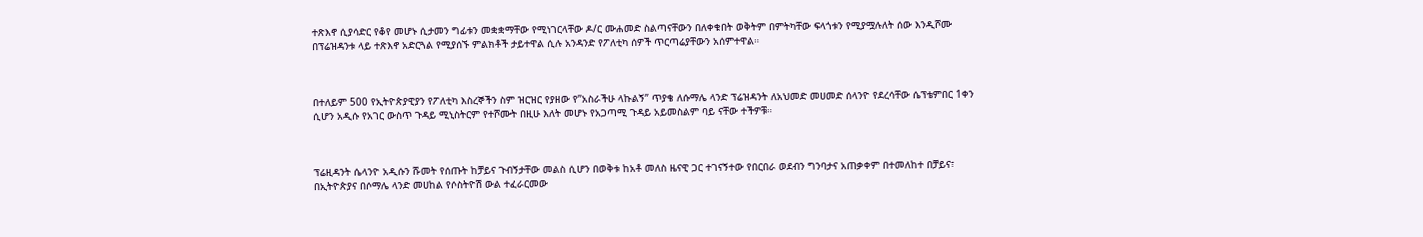ተጽእኖ ሲያሳድር የቆየ መሆኑ ሲታመን ግፊቱን መቋቋማቸው የሚነገርላቸው ዶ/ር ሙሐመድ ስልጣናቸውን በለቀቁበት ወቅትም በምትካቸው ፍላጎቱን የሚያሟሉለት ሰው እንዲሾሙ በፕሬዝዳንቱ ላይ ተጽእኖ አድርጓል የሚያሰኙ ምልክቶች ታይተዋል ሲሉ አንዳንድ የፖለቲካ ሰዎች ጥርጣሬያቸውን አሰምተዋል።



በተለይም 500 የኢትዮጵያዊያን የፖለቲካ እስረኞችን ስም ዝርዝር የያዘው የ”አስራችሁ ላኩልኝ” ጥያቄ ለሱማሌ ላንድ ፕሬዝዳንት ለአህመድ መሀመድ ሰላንዮ የደረሳቸው ሴፕቴምበር 1ቀን ሲሆን አዲሱ የአገር ውስጥ ጉዳይ ሚኒስትርም የተሾሙት በዚሁ እለት መሆኑ የአጋጣሚ ጉዳይ አይመስልም ባይ ናቸው ተችዎቹ።



ፕሬዚዳንት ሴላንዮ አዲሱን ሹመት የሰጡት ከቻይና ጉብኝታቸው መልስ ሲሆን በወቅቱ ከአቶ መለስ ዜናዊ ጋር ተገናኝተው የበርበራ ወደብን ግንባታና አጠቃቀም በተመለከተ በቻይና፣ በኢትዮጵያና በሶማሌ ላንድ መሀከል የሶስትዮሽ ውል ተፈራርመው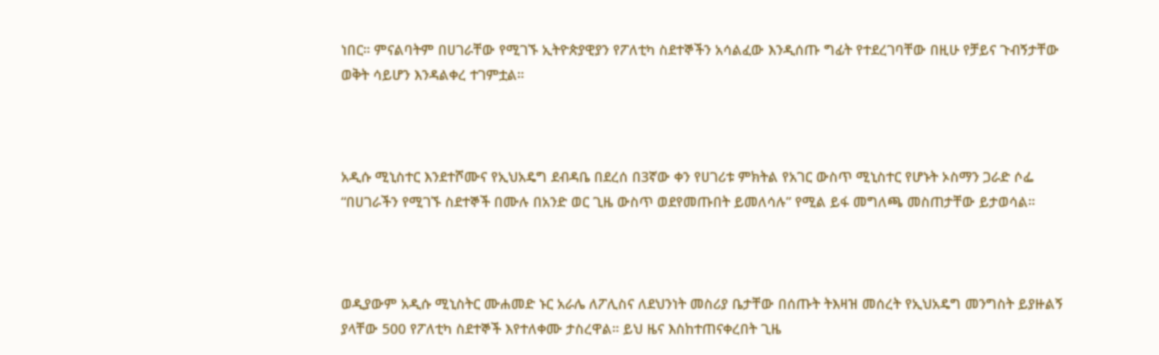ነበር። ምናልባትም በሀገራቸው የሚገኙ ኢትዮጵያዊያን የፖለቲካ ስደተኞችን አሳልፈው እንዲሰጡ ግፊት የተደረገባቸው በዚሁ የቻይና ጉብኝታቸው ወቅት ሳይሆን እንዳልቀረ ተገምቷል።



አዲሱ ሚኒስተር እንደተሾሙና የኢህአዴግ ደብዳቤ በደረሰ በ3ኛው ቀን የሀገሪቱ ምክትል የአገር ውስጥ ሚኒስተር የሆኑት ኦስማን ጋራድ ሶፌ “በሀገራችን የሚገኙ ስደተኞች በሙሉ በአንድ ወር ጊዜ ውስጥ ወደየመጡበት ይመለሳሉ” የሚል ይፋ መግለጫ መስጠታቸው ይታወሳል።



ወዲያውም አዲሱ ሚኒስትር ሙሐመድ ኑር አራሌ ለፖሊስና ለደህንነት መስሪያ ቤታቸው በሰጡት ትእዛዝ መሰረት የኢህአዴግ መንግስት ይያዙልኝ ያላቸው 500 የፖለቲካ ስደተኞች እየተለቀሙ ታስረዋል። ይህ ዜና እስከተጠናቀረበት ጊዜ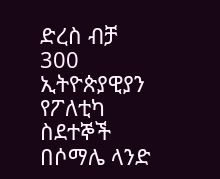ድረስ ብቻ 300 ኢትዮጵያዊያን የፖለቲካ ስደተኞች በሶማሌ ላንድ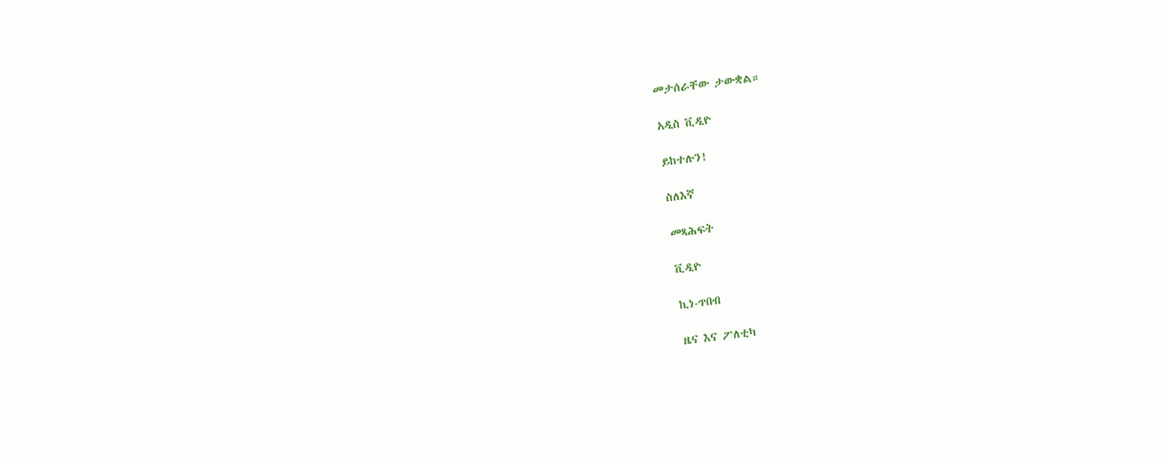መታሰራቸው ታውቋል።

አዲስ ቪዲዮ

ይከተሉን!

ስለእኛ

መጻሕፍት

ቪዲዮ

ኪነ-ጥበብ

ዜና እና ፖለቲካ